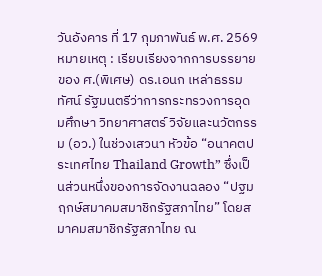วันอังคาร ที่ 17 กุมภาพันธ์ พ.ศ. 2569
หมายเหตุ : เรียบเรียงจากการบรรยายของ ศ.(พิเศษ) ดร.เอนก เหล่าธรรมทัศน์ รัฐมนตรีว่าการกระทรวงการอุดมศึกษา วิทยาศาสตร์ วิจัยและนวัตกรรม (อว.) ในช่วงเสวนา หัวข้อ “อนาคตประเทศไทย Thailand Growth” ซึ่งเป็นส่วนหนึ่งของการจัดงานฉลอง “ปฐมฤกษ์สมาคมสมาชิกรัฐสภาไทย” โดยสมาคมสมาชิกรัฐสภาไทย ณ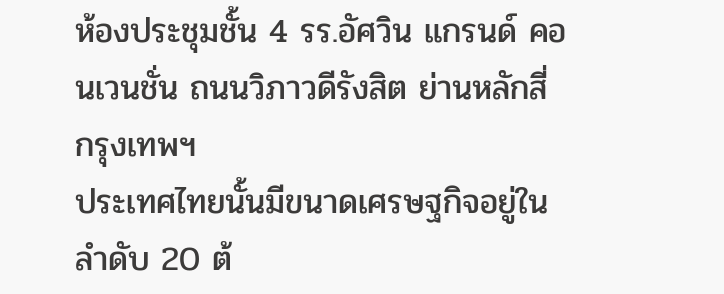ห้องประชุมชั้น 4 รร.อัศวิน แกรนด์ คอนเวนชั่น ถนนวิภาวดีรังสิต ย่านหลักสี่ กรุงเทพฯ
ประเทศไทยนั้นมีขนาดเศรษฐกิจอยู่ในลำดับ 20 ต้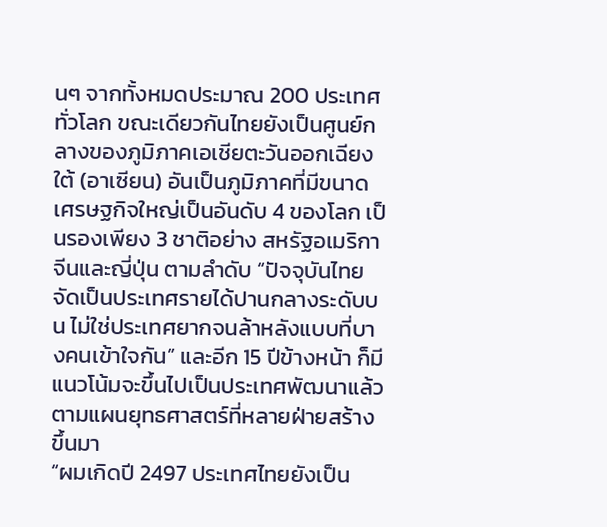นๆ จากทั้งหมดประมาณ 200 ประเทศทั่วโลก ขณะเดียวกันไทยยังเป็นศูนย์กลางของภูมิภาคเอเชียตะวันออกเฉียงใต้ (อาเซียน) อันเป็นภูมิภาคที่มีขนาดเศรษฐกิจใหญ่เป็นอันดับ 4 ของโลก เป็นรองเพียง 3 ชาติอย่าง สหรัฐอเมริกา จีนและญี่ปุ่น ตามลำดับ “ปัจจุบันไทยจัดเป็นประเทศรายได้ปานกลางระดับบน ไม่ใช่ประเทศยากจนล้าหลังแบบที่บางคนเข้าใจกัน” และอีก 15 ปีข้างหน้า ก็มีแนวโน้มจะขึ้นไปเป็นประเทศพัฒนาแล้ว ตามแผนยุทธศาสตร์ที่หลายฝ่ายสร้างขึ้นมา
“ผมเกิดปี 2497 ประเทศไทยยังเป็น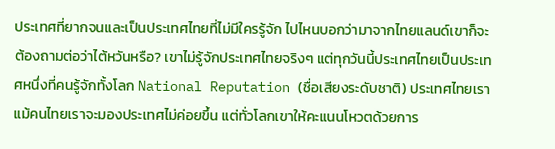ประเทศที่ยากจนและเป็นประเทศไทยที่ไม่มีใครรู้จัก ไปไหนบอกว่ามาจากไทยแลนด์เขาก็จะต้องถามต่อว่าไต้หวันหรือ? เขาไม่รู้จักประเทศไทยจริงๆ แต่ทุกวันนี้ประเทศไทยเป็นประเทศหนึ่งที่คนรู้จักทั้งโลก National Reputation (ชื่อเสียงระดับชาติ) ประเทศไทยเรา แม้คนไทยเราจะมองประเทศไม่ค่อยขึ้น แต่ทั่วโลกเขาให้คะแนนโหวตด้วยการ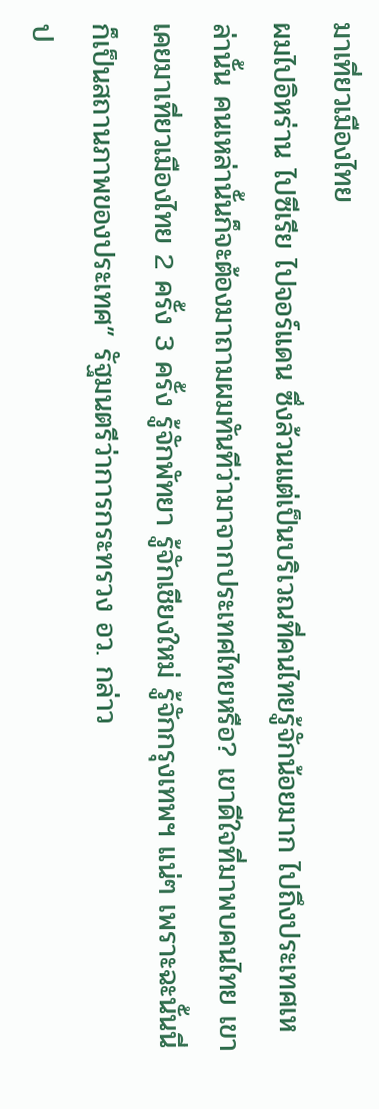มาเที่ยวเมืองไทย
ผมไปอิหร่าน ไปซีเรีย ไปจอร์แดน ซึ่งล้วนแต่เป็นบริเวณที่คนไทยรู้จักน้อยมาก ไปถึงประเทศเหล่านั้น คนเหล่านั้นก็จะต้องมาถามผมทันทีว่ามาจากประเทศไทยหรือ? เขาดีใจที่มาพบคนไทย เขาเคยมาเที่ยวเมืองไทย 2 ครั้ง 3 ครั้ง รู้จักพัทยา รู้จักเชียงใหม่ รู้จักกรุงเทพฯ แน่ๆ เพราะฉะนั้นนี่ก็เป็นสถานภาพของประเทศ” รัฐมนตรีว่าการกระทรวง อว. กล่าว
ป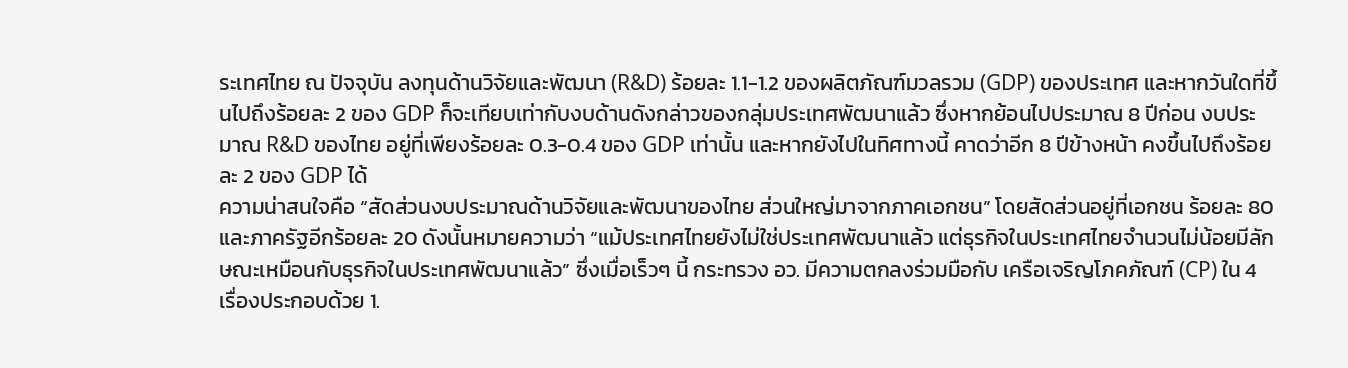ระเทศไทย ณ ปัจจุบัน ลงทุนด้านวิจัยและพัฒนา (R&D) ร้อยละ 1.1-1.2 ของผลิตภัณฑ์มวลรวม (GDP) ของประเทศ และหากวันใดที่ขึ้นไปถึงร้อยละ 2 ของ GDP ก็จะเทียบเท่ากับงบด้านดังกล่าวของกลุ่มประเทศพัฒนาแล้ว ซึ่งหากย้อนไปประมาณ 8 ปีก่อน งบประมาณ R&D ของไทย อยู่ที่เพียงร้อยละ 0.3-0.4 ของ GDP เท่านั้น และหากยังไปในทิศทางนี้ คาดว่าอีก 8 ปีข้างหน้า คงขึ้นไปถึงร้อยละ 2 ของ GDP ได้
ความน่าสนใจคือ “สัดส่วนงบประมาณด้านวิจัยและพัฒนาของไทย ส่วนใหญ่มาจากภาคเอกชน” โดยสัดส่วนอยู่ที่เอกชน ร้อยละ 80และภาครัฐอีกร้อยละ 20 ดังนั้นหมายความว่า “แม้ประเทศไทยยังไม่ใช่ประเทศพัฒนาแล้ว แต่ธุรกิจในประเทศไทยจำนวนไม่น้อยมีลักษณะเหมือนกับธุรกิจในประเทศพัฒนาแล้ว” ซึ่งเมื่อเร็วๆ นี้ กระทรวง อว. มีความตกลงร่วมมือกับ เครือเจริญโภคภัณฑ์ (CP) ใน 4 เรื่องประกอบด้วย 1.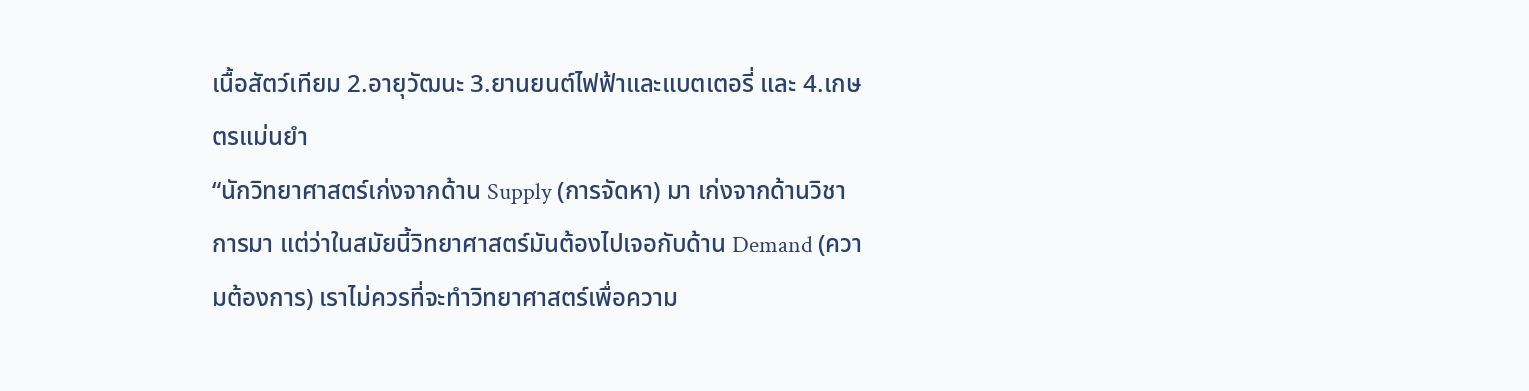เนื้อสัตว์เทียม 2.อายุวัฒนะ 3.ยานยนต์ไฟฟ้าและแบตเตอรี่ และ 4.เกษตรแม่นยำ
“นักวิทยาศาสตร์เก่งจากด้าน Supply (การจัดหา) มา เก่งจากด้านวิชาการมา แต่ว่าในสมัยนี้วิทยาศาสตร์มันต้องไปเจอกับด้าน Demand (ความต้องการ) เราไม่ควรที่จะทำวิทยาศาสตร์เพื่อความ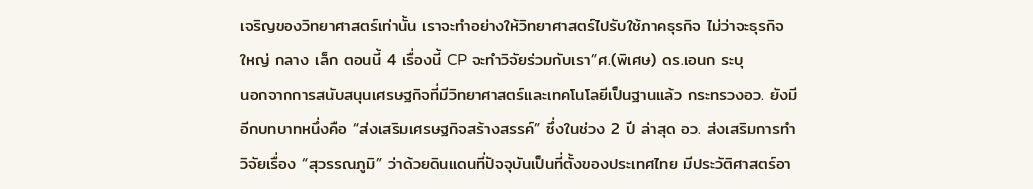เจริญของวิทยาศาสตร์เท่านั้น เราจะทำอย่างให้วิทยาศาสตร์ไปรับใช้ภาคธุรกิจ ไม่ว่าจะธุรกิจใหญ่ กลาง เล็ก ตอนนี้ 4 เรื่องนี้ CP จะทำวิจัยร่วมกับเรา”ศ.(พิเศษ) ดร.เอนก ระบุ
นอกจากการสนับสนุนเศรษฐกิจที่มีวิทยาศาสตร์และเทคโนโลยีเป็นฐานแล้ว กระทรวงอว. ยังมีอีกบทบาทหนึ่งคือ “ส่งเสริมเศรษฐกิจสร้างสรรค์” ซึ่งในช่วง 2 ปี ล่าสุด อว. ส่งเสริมการทำวิจัยเรื่อง “สุวรรณภูมิ” ว่าด้วยดินแดนที่ปัจจุบันเป็นที่ตั้งของประเทศไทย มีประวัติศาสตร์อา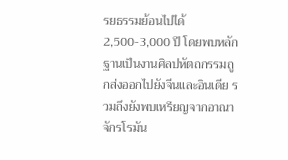รยธรรมย้อนไปได้ 2,500-3,000 ปี โดยพบหลักฐานเป็นงานศิลปหัตถกรรมถูกส่งออกไปยังจีนและอินเดีย รวมถึงยังพบเหรียญจากอาณาจักรโรมัน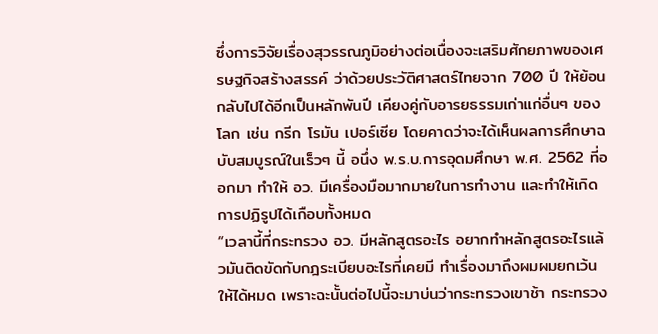ซึ่งการวิจัยเรื่องสุวรรณภูมิอย่างต่อเนื่องจะเสริมศักยภาพของเศรษฐกิจสร้างสรรค์ ว่าด้วยประวัติศาสตร์ไทยจาก 700 ปี ให้ย้อนกลับไปได้อีกเป็นหลักพันปี เคียงคู่กับอารยธรรมเก่าแก่อื่นๆ ของโลก เช่น กรีก โรมัน เปอร์เซีย โดยคาดว่าจะได้เห็นผลการศึกษาฉบับสมบูรณ์ในเร็วๆ นี้ อนึ่ง พ.ร.บ.การอุดมศึกษา พ.ศ. 2562 ที่ออกมา ทำให้ อว. มีเครื่องมือมากมายในการทำงาน และทำให้เกิดการปฏิรูปได้เกือบทั้งหมด
“เวลานี้ที่กระทรวง อว. มีหลักสูตรอะไร อยากทำหลักสูตรอะไรแล้วมันติดขัดกับกฎระเบียบอะไรที่เคยมี ทำเรื่องมาถึงผมผมยกเว้นให้ได้หมด เพราะฉะนั้นต่อไปนี้จะมาบ่นว่ากระทรวงเขาช้า กระทรวง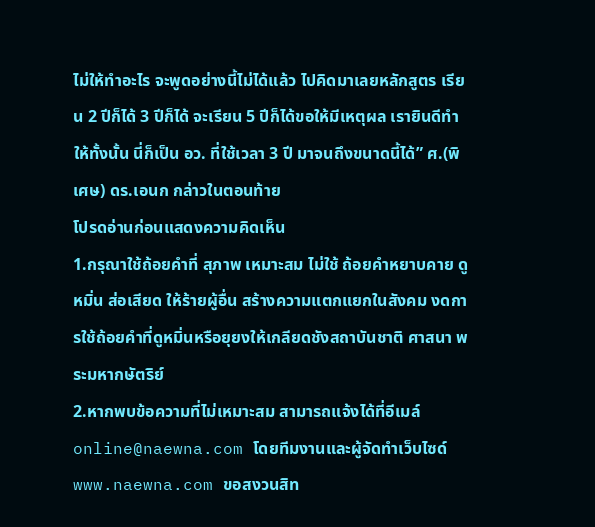ไม่ให้ทำอะไร จะพูดอย่างนี้ไม่ได้แล้ว ไปคิดมาเลยหลักสูตร เรียน 2 ปีก็ได้ 3 ปีก็ได้ จะเรียน 5 ปีก็ได้ขอให้มีเหตุผล เรายินดีทำให้ทั้งนั้น นี่ก็เป็น อว. ที่ใช้เวลา 3 ปี มาจนถึงขนาดนี้ได้” ศ.(พิเศษ) ดร.เอนก กล่าวในตอนท้าย
โปรดอ่านก่อนแสดงความคิดเห็น
1.กรุณาใช้ถ้อยคำที่ สุภาพ เหมาะสม ไม่ใช้ ถ้อยคำหยาบคาย ดูหมิ่น ส่อเสียด ให้ร้ายผู้อื่น สร้างความแตกแยกในสังคม งดการใช้ถ้อยคำที่ดูหมิ่นหรือยุยงให้เกลียดชังสถาบันชาติ ศาสนา พระมหากษัตริย์
2.หากพบข้อความที่ไม่เหมาะสม สามารถแจ้งได้ที่อีเมล์ online@naewna.com โดยทีมงานและผู้จัดทำเว็บไซด์ www.naewna.com ขอสงวนสิท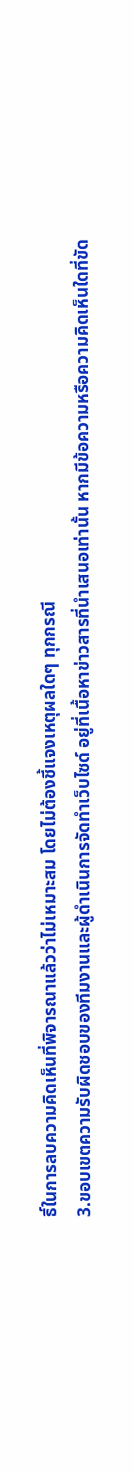ธิ์ในการลบความคิดเห็นที่พิจารณาแล้วว่าไม่เหมาะสม โดยไม่ต้องชี้แจงเหตุผลใดๆ ทุกกรณี
3.ขอบเขตความรับผิดชอบของทีมงานและผู้ดำเนินการจัดทำเว็บไซด์ อยู่ที่เนื้อหาข่าวสารที่นำเสนอเท่านั้น หากมีข้อความหรือความคิดเห็นใดที่ขัด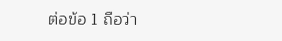ต่อข้อ 1 ถือว่า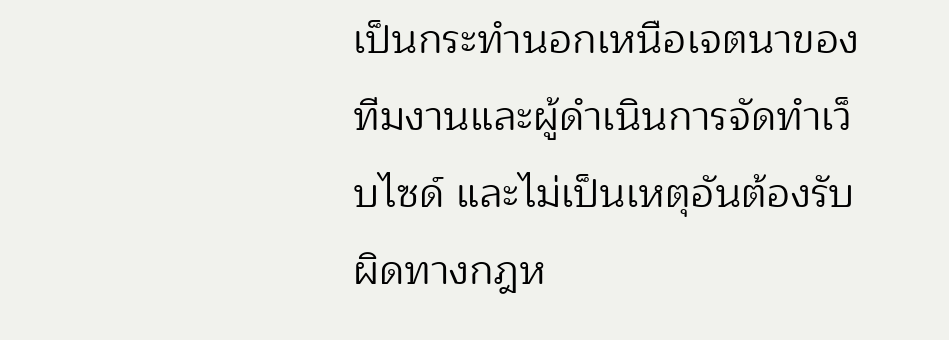เป็นกระทำนอกเหนือเจตนาของทีมงานและผู้ดำเนินการจัดทำเว็บไซด์ และไม่เป็นเหตุอันต้องรับผิดทางกฎห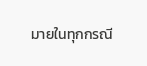มายในทุกกรณี